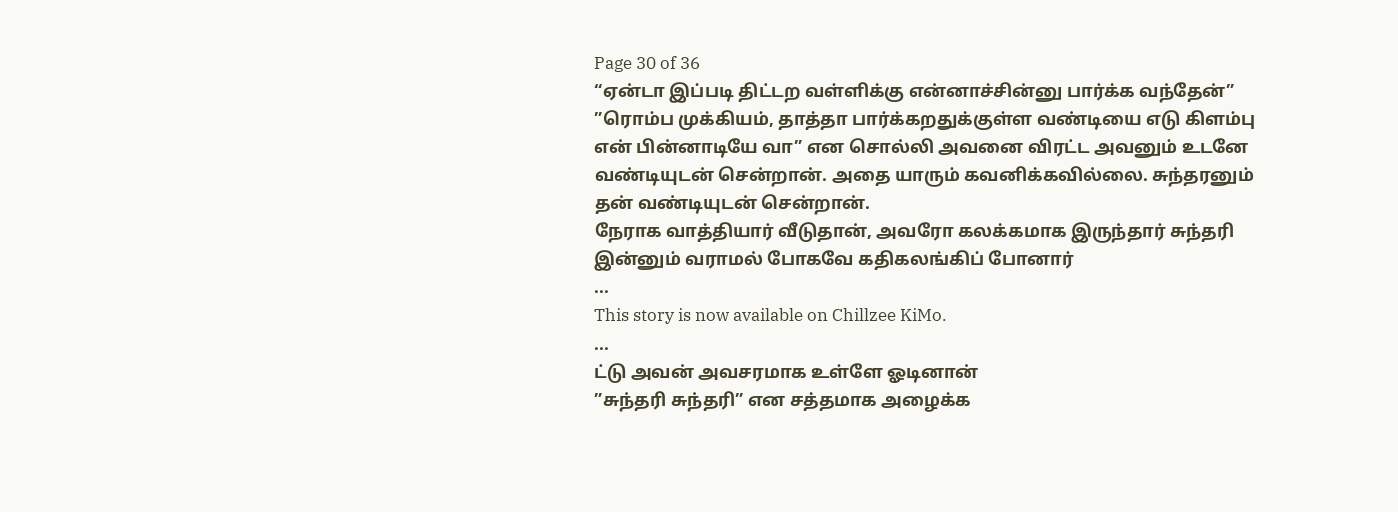Page 30 of 36
“ஏன்டா இப்படி திட்டற வள்ளிக்கு என்னாச்சின்னு பார்க்க வந்தேன்”
”ரொம்ப முக்கியம், தாத்தா பார்க்கறதுக்குள்ள வண்டியை எடு கிளம்பு என் பின்னாடியே வா” என சொல்லி அவனை விரட்ட அவனும் உடனே வண்டியுடன் சென்றான். அதை யாரும் கவனிக்கவில்லை. சுந்தரனும் தன் வண்டியுடன் சென்றான்.
நேராக வாத்தியார் வீடுதான், அவரோ கலக்கமாக இருந்தார் சுந்தரி இன்னும் வராமல் போகவே கதிகலங்கிப் போனார்
...
This story is now available on Chillzee KiMo.
...
ட்டு அவன் அவசரமாக உள்ளே ஓடினான்
”சுந்தரி சுந்தரி” என சத்தமாக அழைக்க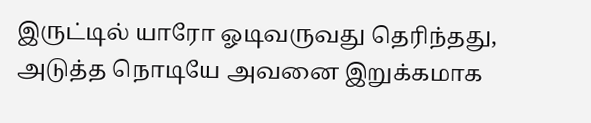இருட்டில் யாரோ ஓடிவருவது தெரிந்தது, அடுத்த நொடியே அவனை இறுக்கமாக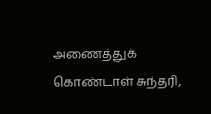அணைத்துக் கொண்டாள் சுந்தரி,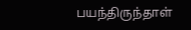பயந்திருந்தாள்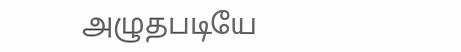அழுதபடியே